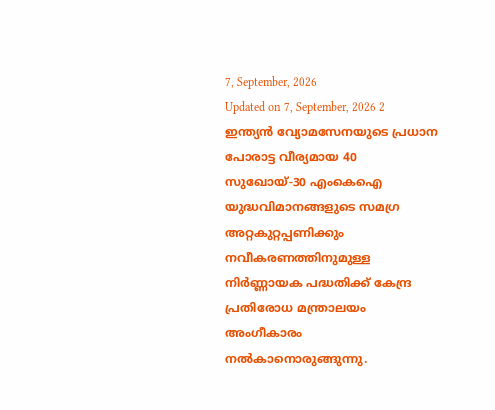7, September, 2026
Updated on 7, September, 2026 2
ഇന്ത്യൻ വ്യോമസേനയുടെ പ്രധാന പോരാട്ട വീര്യമായ 40 സുഖോയ്-30 എംകെഐ യുദ്ധവിമാനങ്ങളുടെ സമഗ്ര അറ്റകുറ്റപ്പണിക്കും നവീകരണത്തിനുമുള്ള നിർണ്ണായക പദ്ധതിക്ക് കേന്ദ്ര പ്രതിരോധ മന്ത്രാലയം അംഗീകാരം നൽകാനൊരുങ്ങുന്നു.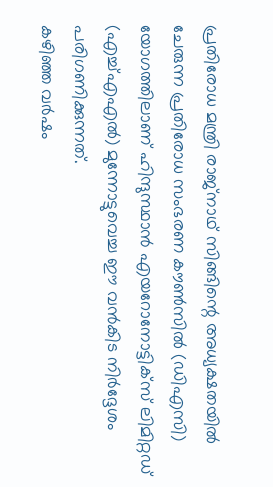പ്രതിരോധ മന്ത്രി രാജ്നാഥ് സിങ്ങിന്റെ അധ്യക്ഷതയിൽ ചേരുന്ന പ്രതിരോധ സംഭരണ കൗൺസിൽ (ഡിഎസി) യോഗത്തിലാണ് ഹിന്ദുസ്ഥാൻ എയറോനോട്ടിക്സ് ലിമിറ്റഡ് (എച്ച്എഎൽ) മുന്നോട്ടുവെച്ച ഈ വൻകിട നിർദ്ദേശം പരിഗണിക്കുന്നത്.
കഴിഞ്ഞ വർഷം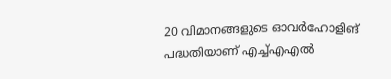20 വിമാനങ്ങളുടെ ഓവർഹോളിങ് പദ്ധതിയാണ് എച്ച്എഎൽ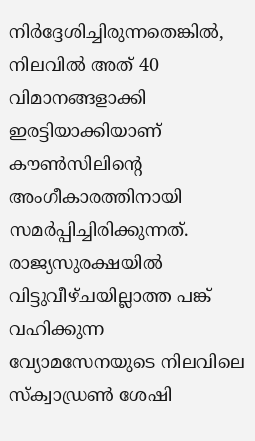നിർദ്ദേശിച്ചിരുന്നതെങ്കിൽ, നിലവിൽ അത് 40 വിമാനങ്ങളാക്കി ഇരട്ടിയാക്കിയാണ് കൗൺസിലിന്റെ അംഗീകാരത്തിനായി സമർപ്പിച്ചിരിക്കുന്നത്. രാജ്യസുരക്ഷയിൽ വിട്ടുവീഴ്ചയില്ലാത്ത പങ്ക് വഹിക്കുന്ന വ്യോമസേനയുടെ നിലവിലെ സ്ക്വാഡ്രൺ ശേഷി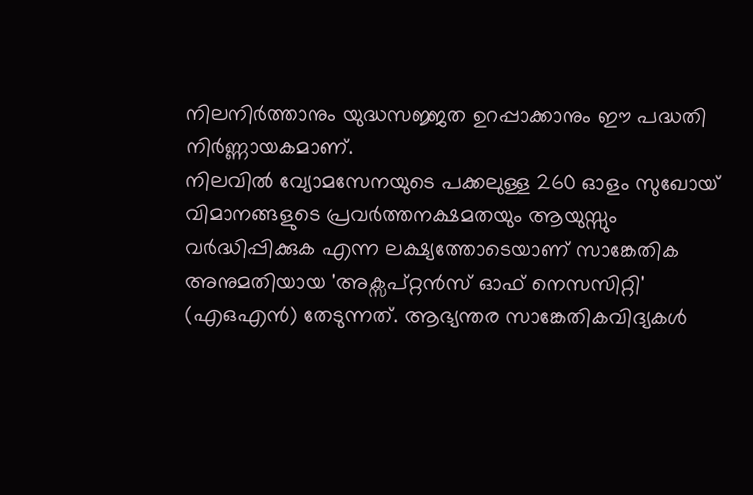നിലനിർത്താനും യുദ്ധസജ്ജത ഉറപ്പാക്കാനും ഈ പദ്ധതി നിർണ്ണായകമാണ്.
നിലവിൽ വ്യോമസേനയുടെ പക്കലുള്ള 260 ഓളം സുഖോയ് വിമാനങ്ങളുടെ പ്രവർത്തനക്ഷമതയും ആയുസ്സും വർദ്ധിപ്പിക്കുക എന്ന ലക്ഷ്യത്തോടെയാണ് സാങ്കേതിക അനുമതിയായ 'അക്സപ്റ്റൻസ് ഓഫ് നെസസിറ്റി' (എഒഎൻ) തേടുന്നത്. ആഭ്യന്തര സാങ്കേതികവിദ്യകൾ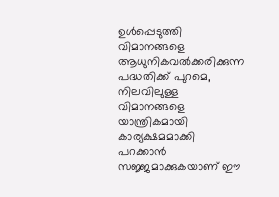ഉൾപ്പെടുത്തി വിമാനങ്ങളെ ആധുനികവൽക്കരിക്കുന്ന പദ്ധതിക്ക് പുറമെ, നിലവിലുള്ള വിമാനങ്ങളെ യാന്ത്രികമായി കാര്യക്ഷമമാക്കി പറക്കാൻ സജ്ജമാക്കുകയാണ് ഈ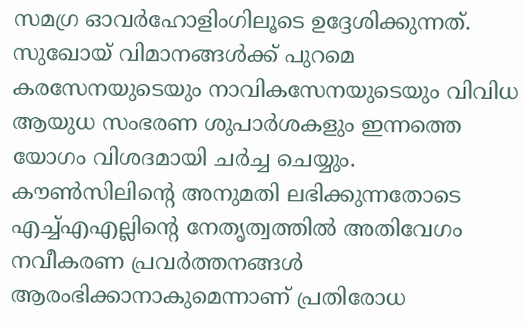സമഗ്ര ഓവർഹോളിംഗിലൂടെ ഉദ്ദേശിക്കുന്നത്.
സുഖോയ് വിമാനങ്ങൾക്ക് പുറമെ കരസേനയുടെയും നാവികസേനയുടെയും വിവിധ ആയുധ സംഭരണ ശുപാർശകളും ഇന്നത്തെ യോഗം വിശദമായി ചർച്ച ചെയ്യും. കൗൺസിലിന്റെ അനുമതി ലഭിക്കുന്നതോടെ എച്ച്എഎല്ലിന്റെ നേതൃത്വത്തിൽ അതിവേഗം നവീകരണ പ്രവർത്തനങ്ങൾ ആരംഭിക്കാനാകുമെന്നാണ് പ്രതിരോധ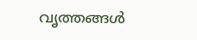വൃത്തങ്ങൾ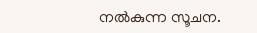നൽകുന്ന സൂചന.